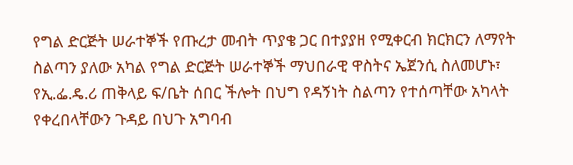የግል ድርጅት ሠራተኞች የጡረታ መብት ጥያቄ ጋር በተያያዘ የሚቀርብ ክርክርን ለማየት ስልጣን ያለው አካል የግል ድርጅት ሠራተኞች ማህበራዊ ዋስትና ኤጀንሲ ስለመሆኑ፣
የኢ.ፌ.ዴ.ሪ ጠቅላይ ፍ/ቤት ሰበር ችሎት በህግ የዳኝነት ስልጣን የተሰጣቸው አካላት የቀረበላቸውን ጉዳይ በህጉ አግባብ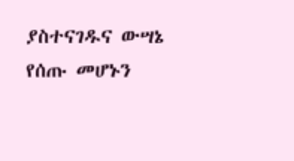ያስተናገዱና ውሣኔ የሰጡ መሆኑን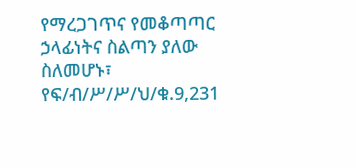የማረጋገጥና የመቆጣጣር ኃላፊነትና ስልጣን ያለው ስለመሆኑ፣
የፍ/ብ/ሥ/ሥ/ህ/ቁ.9,231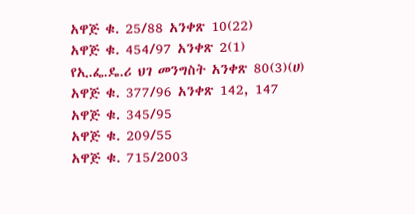አዋጅ ቁ. 25/88 አንቀጽ 10(22)
አዋጅ ቁ. 454/97 አንቀጽ 2(1)
የኢ.ፌ.ዴ.ሪ ህገ መንግስት አንቀጽ 80(3)(ሀ)
አዋጅ ቁ. 377/96 አንቀጽ 142, 147
አዋጅ ቁ. 345/95
አዋጅ ቁ. 209/55
አዋጅ ቁ. 715/2003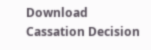Download Cassation Decision